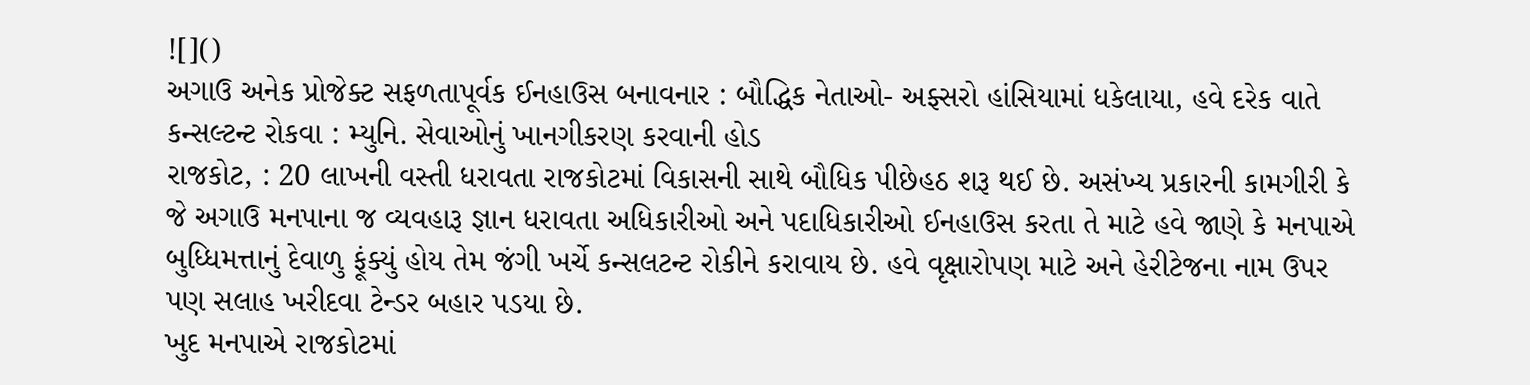![]()
અગાઉ અનેક પ્રોજેક્ટ સફળતાપૂર્વક ઈનહાઉસ બનાવનાર : બૌદ્ધિક નેતાઓ- અફ્સરો હાંસિયામાં ધકેલાયા, હવે દરેક વાતે કન્સલ્ટન્ટ રોકવા : મ્યુનિ. સેવાઓનું ખાનગીકરણ કરવાની હોડ
રાજકોટ, : 20 લાખની વસ્તી ધરાવતા રાજકોટમાં વિકાસની સાથે બૌધિક પીછેહઠ શરૂ થઈ છે. અસંખ્ય પ્રકારની કામગીરી કે જે અગાઉ મનપાના જ વ્યવહારૂ જ્ઞાન ધરાવતા અધિકારીઓ અને પદાધિકારીઓ ઈનહાઉસ કરતા તે માટે હવે જાણે કે મનપાએ બુધ્ધિમત્તાનું દેવાળુ ફૂંક્યું હોય તેમ જંગી ખર્ચે કન્સલટન્ટ રોકીને કરાવાય છે. હવે વૃક્ષારોપણ માટે અને હેરીટેજના નામ ઉપર પણ સલાહ ખરીદવા ટેન્ડર બહાર પડયા છે.
ખુદ મનપાએ રાજકોટમાં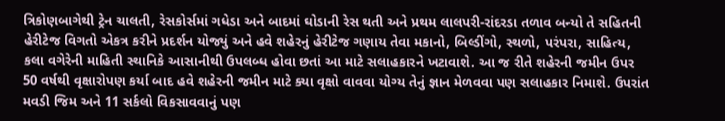ત્રિકોણબાગેથી ટ્રેન ચાલતી, રેસકોર્સમાં ગધેડા અને બાદમાં ઘોડાની રેસ થતી અને પ્રથમ લાલપરી-રાંદરડા તળાવ બન્યો તે સહિતની હેરીટેજ વિગતો એકત્ર કરીને પ્રદર્શન યોજ્યું અને હવે શહેરનું હેરીટેજ ગણાય તેવા મકાનો, બિલ્ડીંગો, સ્થળો, પરંપરા, સાહિત્ય, કલા વગેરેની માહિતી સ્થાનિકે આસાનીથી ઉપલબ્ધ હોવા છતાં આ માટે સલાહકારને ખટાવાશે. આ જ રીતે શહેરની જમીન ઉપર 50 વર્ષથી વૃક્ષારોપણ કર્યા બાદ હવે શહેરની જમીન માટે ક્યા વૃક્ષો વાવવા યોગ્ય તેનું જ્ઞાન મેળવવા પણ સલાહકાર નિમાશે. ઉપરાંત મવડી જિમ અને 11 સર્કલો વિકસાવવાનું પણ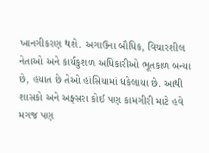ખાનગીકરણ થશે. અગાઉના બૌધિક, વિચારશીલ નેતાઓ અને કાર્યકુશળ અધિકારીઓ ભૂતકાળ બન્યા છે, હયાત છે તેઓ હાંસિયામાં ધકેલાયા છે. આથી શાસકો અને અફ્સરા કોઈ પણ કામગીરી માટે હવે મગજ પણ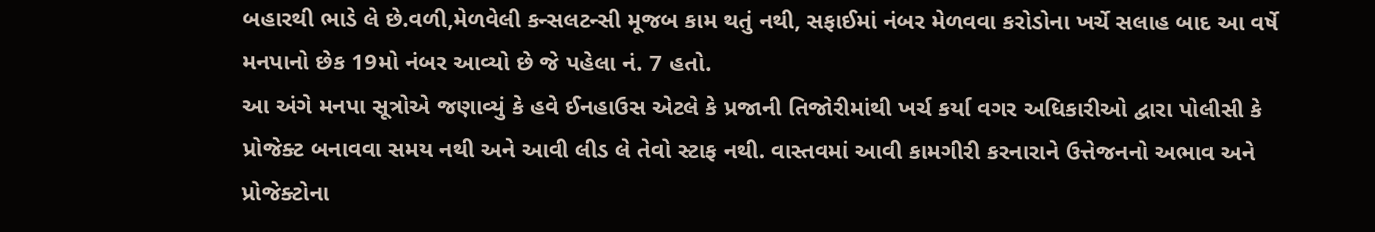બહારથી ભાડે લે છે.વળી,મેળવેલી કન્સલટન્સી મૂજબ કામ થતું નથી, સફાઈમાં નંબર મેળવવા કરોડોના ખર્ચે સલાહ બાદ આ વર્ષે મનપાનો છેક 19મો નંબર આવ્યો છે જે પહેલા નં. 7 હતો.
આ અંગે મનપા સૂત્રોએ જણાવ્યું કે હવે ઈનહાઉસ એટલે કે પ્રજાની તિજોરીમાંથી ખર્ચ કર્યા વગર અધિકારીઓ દ્વારા પોલીસી કે પ્રોજેક્ટ બનાવવા સમય નથી અને આવી લીડ લે તેવો સ્ટાફ નથી. વાસ્તવમાં આવી કામગીરી કરનારાને ઉત્તેજનનો અભાવ અને પ્રોજેક્ટોના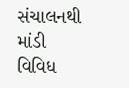સંચાલનથી માંડી વિવિધ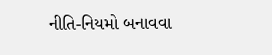નીતિ-નિયમો બનાવવા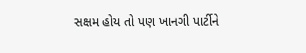સક્ષમ હોય તો પણ ખાનગી પાર્ટીને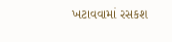ખટાવવામાં રસકશ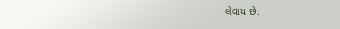લેવાય છે.